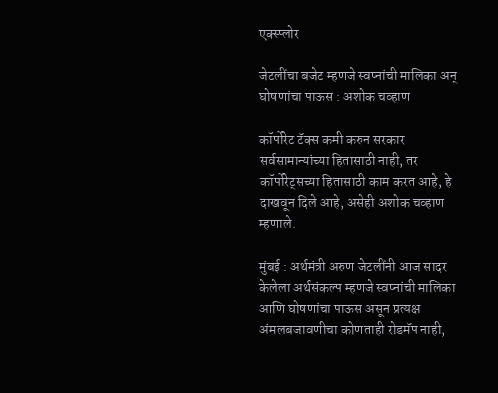एक्स्प्लोर

जेटलींचा बजेट म्हणजे स्वप्नांची मालिका अन् घोषणांचा पाऊस : अशोक चव्हाण

कॉर्पोरेट टॅक्स कमी करुन सरकार सर्वसामान्यांच्या हितासाठी नाही, तर कॉर्पोरेट्सच्या हितासाठी काम करत आहे, हे दाखवून दिले आहे, असेही अशोक चव्हाण म्हणाले.

मुंबई : अर्थमंत्री अरुण जेटलींनी आज सादर केलेला अर्थसंकल्प म्हणजे स्वप्नांची मालिका आणि घोषणांचा पाऊस असून प्रत्यक्ष अंमलबजावणीचा कोणताही रोडमॅप नाही,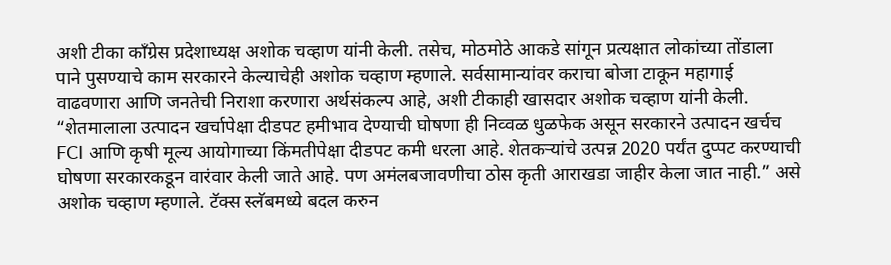अशी टीका काँग्रेस प्रदेशाध्यक्ष अशोक चव्हाण यांनी केली. तसेच, मोठमोठे आकडे सांगून प्रत्यक्षात लोकांच्या तोंडाला पाने पुसण्याचे काम सरकारने केल्याचेही अशोक चव्हाण म्हणाले. सर्वसामान्यांवर कराचा बोजा टाकून महागाई वाढवणारा आणि जनतेची निराशा करणारा अर्थसंकल्प आहे, अशी टीकाही खासदार अशोक चव्हाण यांनी केली. “शेतमालाला उत्पादन खर्चापेक्षा दीडपट हमीभाव देण्याची घोषणा ही निव्वळ धुळफेक असून सरकारने उत्पादन खर्चच FCI आणि कृषी मूल्य आयोगाच्या किंमतीपेक्षा दीडपट कमी धरला आहे. शेतकऱ्यांचे उत्पन्न 2020 पर्यंत दुप्पट करण्याची घोषणा सरकारकडून वारंवार केली जाते आहे. पण अमंलबजावणीचा ठोस कृती आराखडा जाहीर केला जात नाही.” असे अशोक चव्हाण म्हणाले. टॅक्स स्लॅबमध्ये बदल करुन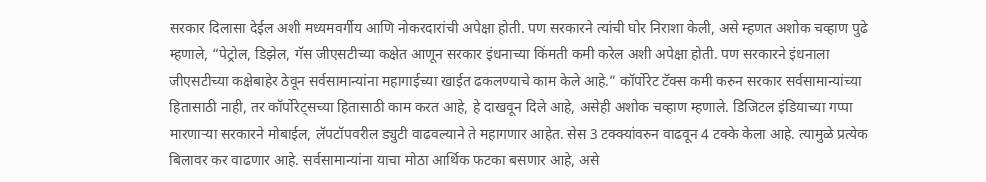सरकार दिलासा देईल अशी मध्यमवर्गीय आणि नोकरदारांची अपेक्षा होती. पण सरकारने त्यांची घोर निराशा केली, असे म्हणत अशोक चव्हाण पुढे म्हणाले, “पेट्रोल, डिझेल, गॅस जीएसटीच्या कक्षेत आणून सरकार इंधनाच्या किंमती कमी करेल अशी अपेक्षा होती. पण सरकारने इंधनाला जीएसटीच्या कक्षेबाहेर ठेवून सर्वसामान्यांना महागाईच्या खाईत ढकलण्याचे काम केले आहे.” कॉर्पोरेट टॅक्स कमी करुन सरकार सर्वसामान्यांच्या हितासाठी नाही, तर कॉर्पोरेट्सच्या हितासाठी काम करत आहे, हे दाखवून दिले आहे, असेही अशोक चव्हाण म्हणाले. डिजिटल इंडियाच्या गप्पा मारणाऱ्या सरकारने मोबाईल, लॅपटॉपवरील ड्युटी वाढवल्याने ते महागणार आहेत. सेस 3 टक्क्यांवरुन वाढवून 4 टक्के केला आहे. त्यामुळे प्रत्येक बिलावर कर वाढणार आहे. सर्वसामान्यांना याचा मोठा आर्थिक फटका बसणार आहे, असे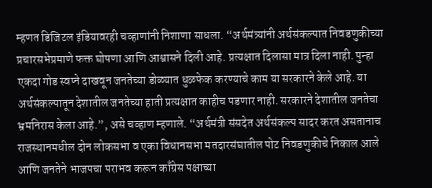म्हणत डिजिटल इंडियावरही चव्हाणांनी निशाणा साधला. “अर्थमंत्र्यांनी अर्थसंकल्पात निवडणुकीच्या प्रचारसभेप्रमाणे फक्त घोषणा आणि आश्वासने दिली आहे. प्रत्यक्षात दिलासा मात्र दिला नाही. पुन्हा एकदा गोड स्वप्ने दाखवून जनतेच्या डोळ्यात धुळफेक करण्याचे काम या सरकारने केले आहे. या अर्थसंकल्पातून देशातील जनतेच्या हाती प्रत्यक्षात काहीच पडणार नाही. सरकारने देशातील जनतेचा भ्रमनिरास केला आहे.”, असे चव्हाण म्हणाले. “अर्थमंत्री संसदेत अर्थसंकल्प सादर करत असतानाच  राजस्थानमधील दोन लोकसभा व एका विधानसभा मतदारसंघातील पोट निवडणुकीचे निकाल आले आणि जनतेने भाजपचा पराभव करून काँग्रेस पक्षाच्या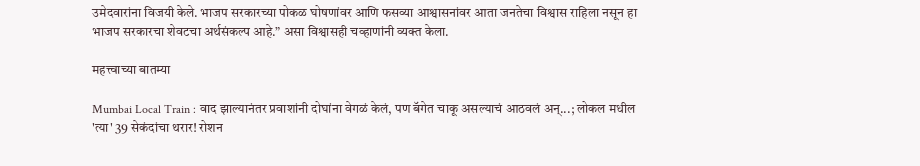उमेदवारांना विजयी केले. भाजप सरकारच्या पोकळ घोषणांवर आणि फसव्या आश्वासनांवर आता जनतेचा विश्वास राहिला नसून हा भाजप सरकारचा शेवटचा अर्थसंकल्प आहे.” असा विश्वासही चव्हाणांनी व्यक्त केला.

महत्त्वाच्या बातम्या

Mumbai Local Train : वाद झाल्यानंतर प्रवाशांनी दोघांना वेगळं केलं, पण बॅगेत चाकू असल्याचं आठवलं अन्...; लोकल मधील 'त्या' 39 सेकंदांचा थरार! रोशन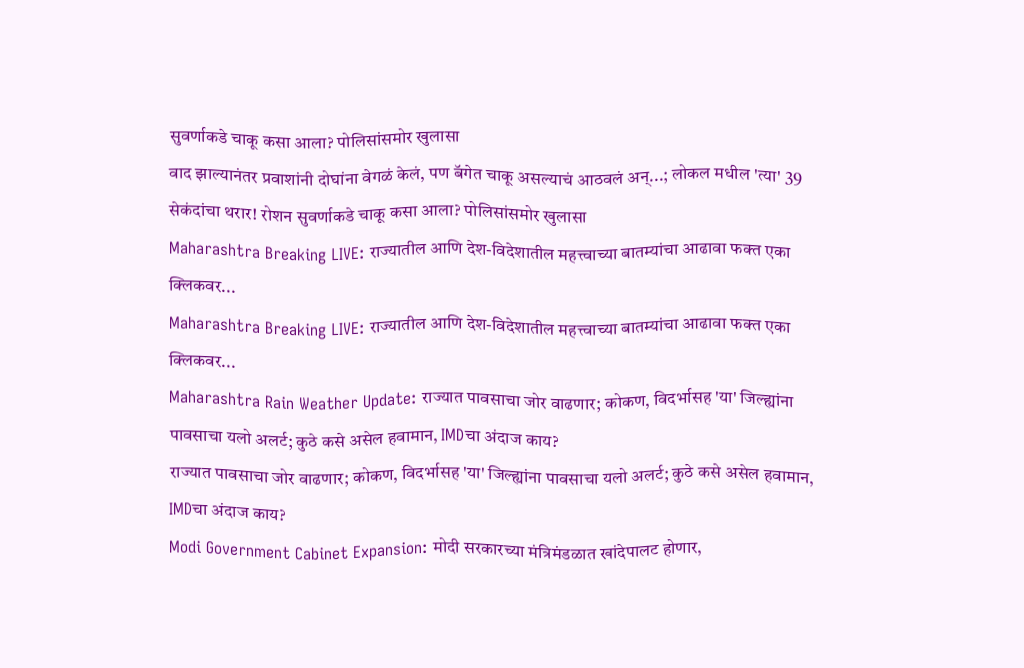सुवर्णाकडे चाकू कसा आला? पोलिसांसमोर खुलासा
वाद झाल्यानंतर प्रवाशांनी दोघांना वेगळं केलं, पण बॅगेत चाकू असल्याचं आठवलं अन्...; लोकल मधील 'त्या' 39 सेकंदांचा थरार! रोशन सुवर्णाकडे चाकू कसा आला? पोलिसांसमोर खुलासा
Maharashtra Breaking LIVE: राज्यातील आणि देश-विदेशातील महत्त्वाच्या बातम्यांचा आढावा फक्त एका क्लिकवर...
Maharashtra Breaking LIVE: राज्यातील आणि देश-विदेशातील महत्त्वाच्या बातम्यांचा आढावा फक्त एका क्लिकवर...
Maharashtra Rain Weather Update: राज्यात पावसाचा जोर वाढणार; कोकण, विदर्भासह 'या' जिल्ह्यांना पावसाचा यलो अलर्ट; कुठे कसे असेल हवामान, IMDचा अंदाज काय?
राज्यात पावसाचा जोर वाढणार; कोकण, विदर्भासह 'या' जिल्ह्यांना पावसाचा यलो अलर्ट; कुठे कसे असेल हवामान, IMDचा अंदाज काय?
Modi Government Cabinet Expansion: मोदी सरकारच्या मंत्रिमंडळात खांदेपालट होणार,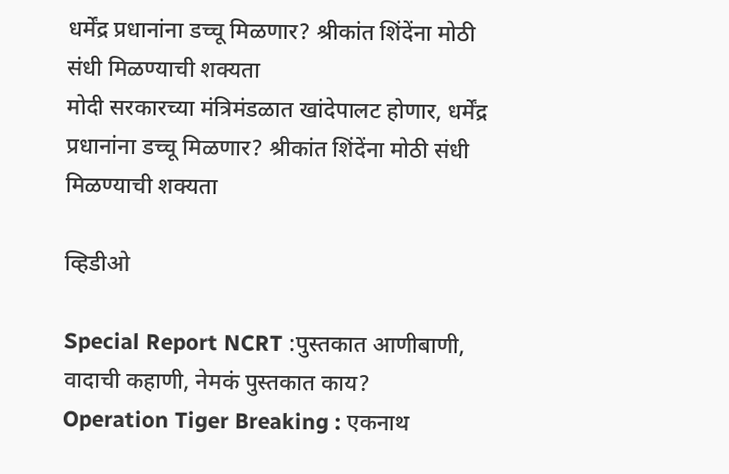धर्मेंद्र प्रधानांना डच्चू मिळणार? श्रीकांत शिंदेंना मोठी संधी मिळण्याची शक्यता
मोदी सरकारच्या मंत्रिमंडळात खांदेपालट होणार, धर्मेंद्र प्रधानांना डच्चू मिळणार? श्रीकांत शिंदेंना मोठी संधी मिळण्याची शक्यता

व्हिडीओ

Special Report NCRT :पुस्तकात आणीबाणी, वादाची कहाणी, नेमकं पुस्तकात काय?
Operation Tiger Breaking : एकनाथ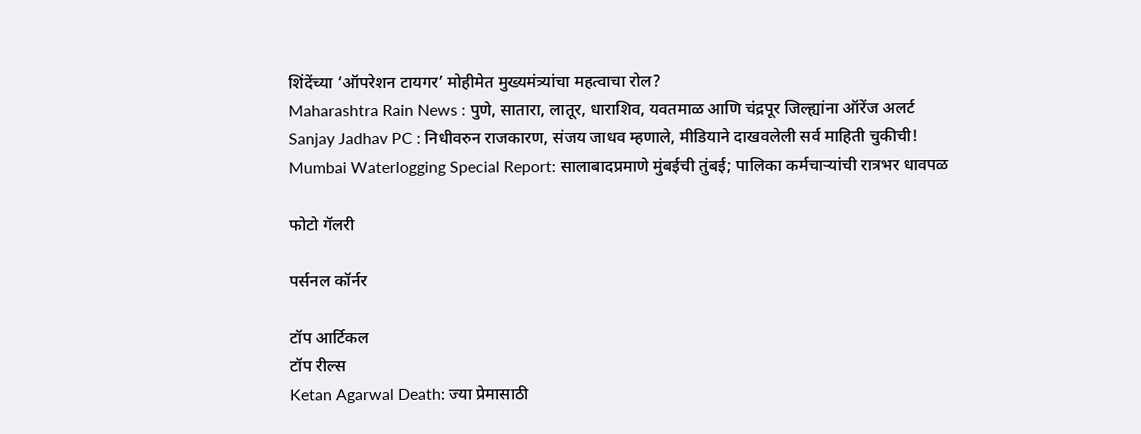शिंदेंच्या ‘ऑपरेशन टायगर’ मोहीमेत मुख्यमंत्र्यांचा महत्वाचा रोल?
Maharashtra Rain News : पुणे, सातारा, लातूर, धाराशिव, यवतमाळ आणि चंद्रपूर जिल्ह्यांना ऑरेंज अलर्ट
Sanjay Jadhav PC : निधीवरुन राजकारण, संजय जाधव म्हणाले, मीडियाने दाखवलेली सर्व माहिती चुकीची!
Mumbai Waterlogging Special Report: सालाबादप्रमाणे मुंबईची तुंबई; पालिका कर्मचाऱ्यांची रात्रभर धावपळ

फोटो गॅलरी

पर्सनल कॉर्नर

टॉप आर्टिकल
टॉप रील्स
Ketan Agarwal Death: ज्या प्रेमासाठी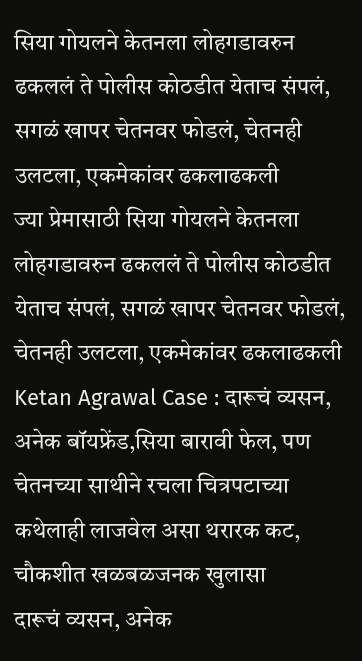सिया गोयलने केतनला लोहगडावरुन ढकललं ते पोलीस कोठडीत येताच संपलं, सगळं खापर चेतनवर फोडलं, चेतनही उलटला, एकमेकांवर ढकलाढकली
ज्या प्रेमासाठी सिया गोयलने केतनला लोहगडावरुन ढकललं ते पोलीस कोठडीत येताच संपलं, सगळं खापर चेतनवर फोडलं, चेतनही उलटला, एकमेकांवर ढकलाढकली
Ketan Agrawal Case : दारूचं व्यसन, अनेक बॉयफ्रेंड,सिया बारावी फेल, पण चेतनच्या साथीने रचला चित्रपटाच्या कथेलाही लाजवेल असा थरारक कट, चौकशीत खळबळजनक खुलासा
दारूचं व्यसन, अनेक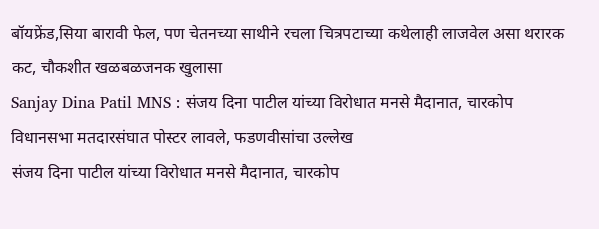बॉयफ्रेंड,सिया बारावी फेल, पण चेतनच्या साथीने रचला चित्रपटाच्या कथेलाही लाजवेल असा थरारक कट, चौकशीत खळबळजनक खुलासा
Sanjay Dina Patil MNS : संजय दिना पाटील यांच्या विरोधात मनसे मैदानात, चारकोप विधानसभा मतदारसंघात पोस्टर लावले, फडणवीसांचा उल्लेख
संजय दिना पाटील यांच्या विरोधात मनसे मैदानात, चारकोप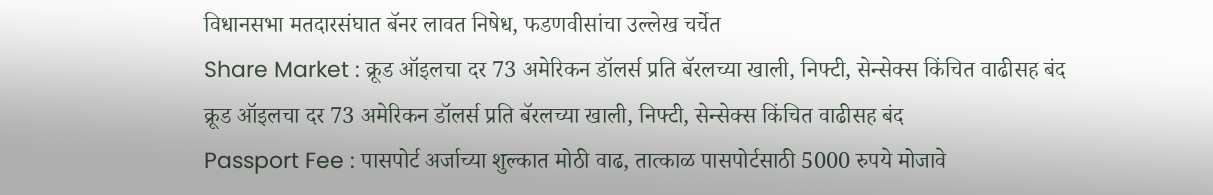विधानसभा मतदारसंघात बॅनर लावत निषेध, फडणवीसांचा उल्लेख चर्चेत
Share Market : क्रूड ऑइलचा दर 73 अमेरिकन डॉलर्स प्रति बॅरलच्या खाली, निफ्टी, सेन्सेक्स किंचित वाढीसह बंद
क्रूड ऑइलचा दर 73 अमेरिकन डॉलर्स प्रति बॅरलच्या खाली, निफ्टी, सेन्सेक्स किंचित वाढीसह बंद
Passport Fee : पासपोर्ट अर्जाच्या शुल्कात मोठी वाढ, तात्काळ पासपोर्टसाठी 5000 रुपये मोजावे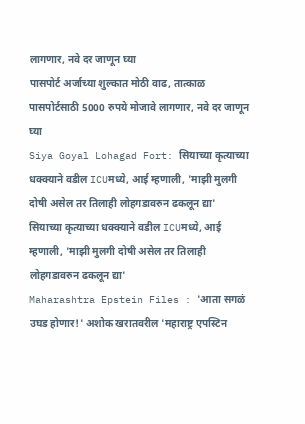लागणार, नवे दर जाणून घ्या
पासपोर्ट अर्जाच्या शुल्कात मोठी वाढ, तात्काळ पासपोर्टसाठी 5000 रुपये मोजावे लागणार, नवे दर जाणून घ्या
Siya Goyal Lohagad Fort: सियाच्या कृत्याच्या धक्क्याने वडील ICUमध्ये, आई म्हणाली, 'माझी मुलगी दोषी असेल तर तिलाही लोहगडावरुन ढकलून द्या'
सियाच्या कृत्याच्या धक्क्याने वडील ICUमध्ये, आई म्हणाली, 'माझी मुलगी दोषी असेल तर तिलाही लोहगडावरुन ढकलून द्या'
Maharashtra Epstein Files : 'आता सगळं उघड होणार!' अशोक खरातवरील 'महाराष्ट्र एपस्टिन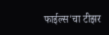फाईल्स'चा टीझर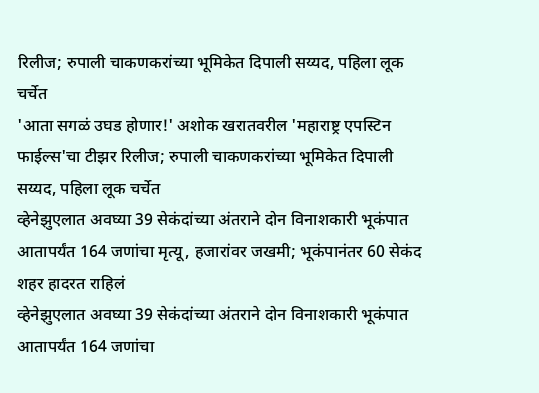रिलीज; रुपाली चाकणकरांच्या भूमिकेत दिपाली सय्यद, पहिला लूक चर्चेत
'आता सगळं उघड होणार!' अशोक खरातवरील 'महाराष्ट्र एपस्टिन फाईल्स'चा टीझर रिलीज; रुपाली चाकणकरांच्या भूमिकेत दिपाली सय्यद, पहिला लूक चर्चेत
व्हेनेझुएलात अवघ्या 39 सेकंदांच्या अंतराने दोन विनाशकारी भूकंपात आतापर्यंत 164 जणांचा मृत्यू, हजारांवर जखमी; भूकंपानंतर 60 सेकंद शहर हादरत राहिलं
व्हेनेझुएलात अवघ्या 39 सेकंदांच्या अंतराने दोन विनाशकारी भूकंपात आतापर्यंत 164 जणांचा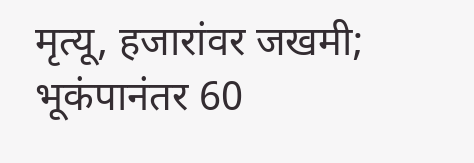मृत्यू, हजारांवर जखमी; भूकंपानंतर 60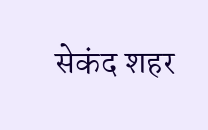सेकंद शहर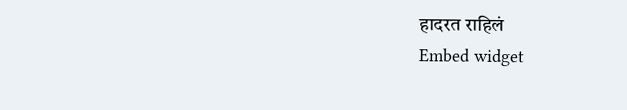हादरत राहिलं
Embed widget